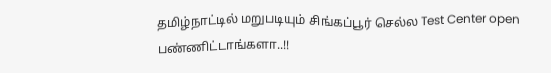தமிழ்நாட்டில் மறுபடியும் சிங்கப்பூர் செல்ல Test Center open பண்ணிட்டாங்களா..!!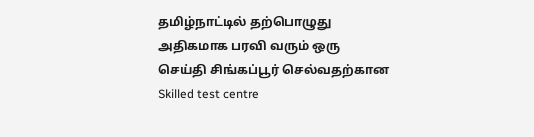தமிழ்நாட்டில் தற்பொழுது அதிகமாக பரவி வரும் ஒரு செய்தி சிங்கப்பூர் செல்வதற்கான Skilled test centre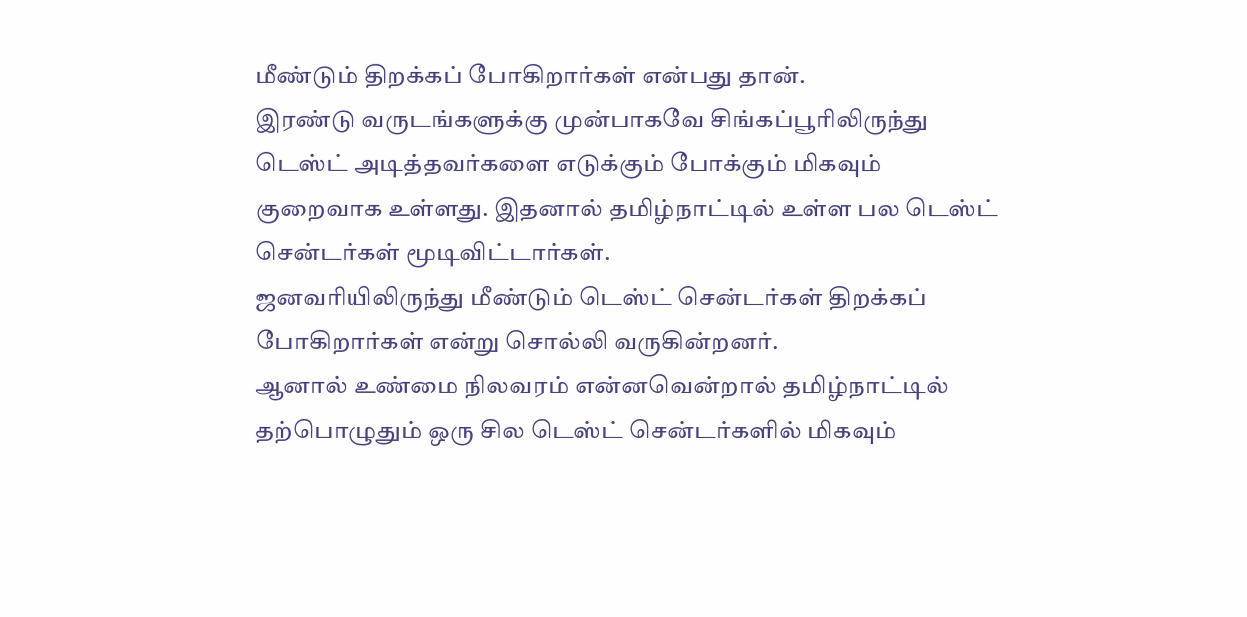மீண்டும் திறக்கப் போகிறார்கள் என்பது தான்.
இரண்டு வருடங்களுக்கு முன்பாகவே சிங்கப்பூரிலிருந்து டெஸ்ட் அடித்தவர்களை எடுக்கும் போக்கும் மிகவும் குறைவாக உள்ளது. இதனால் தமிழ்நாட்டில் உள்ள பல டெஸ்ட் சென்டர்கள் மூடிவிட்டார்கள்.
ஜனவரியிலிருந்து மீண்டும் டெஸ்ட் சென்டர்கள் திறக்கப் போகிறார்கள் என்று சொல்லி வருகின்றனர்.
ஆனால் உண்மை நிலவரம் என்னவென்றால் தமிழ்நாட்டில் தற்பொழுதும் ஒரு சில டெஸ்ட் சென்டர்களில் மிகவும்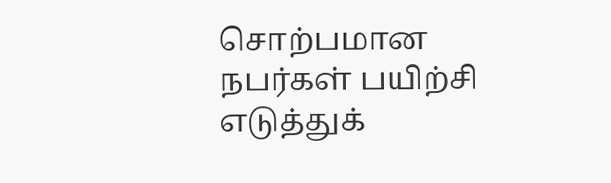சொற்பமான நபர்கள் பயிற்சி எடுத்துக்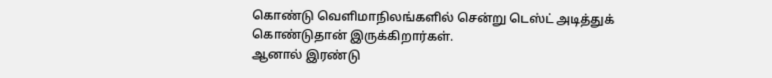கொண்டு வெளிமாநிலங்களில் சென்று டெஸ்ட் அடித்துக் கொண்டுதான் இருக்கிறார்கள்.
ஆனால் இரண்டு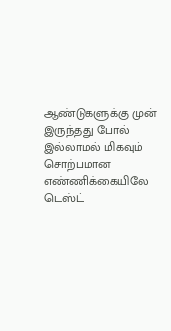ஆண்டுகளுக்கு முன் இருந்தது போல் இல்லாமல் மிகவும் சொற்பமான எண்ணிக்கையிலே டெஸ்ட்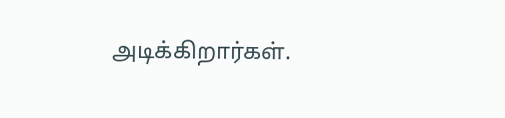அடிக்கிறார்கள்.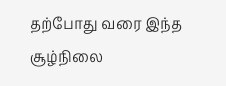தற்போது வரை இந்த சூழ்நிலை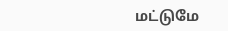மட்டுமே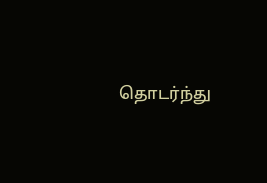தொடர்ந்து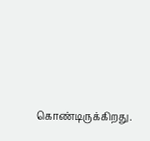கொண்டிருக்கிறது.